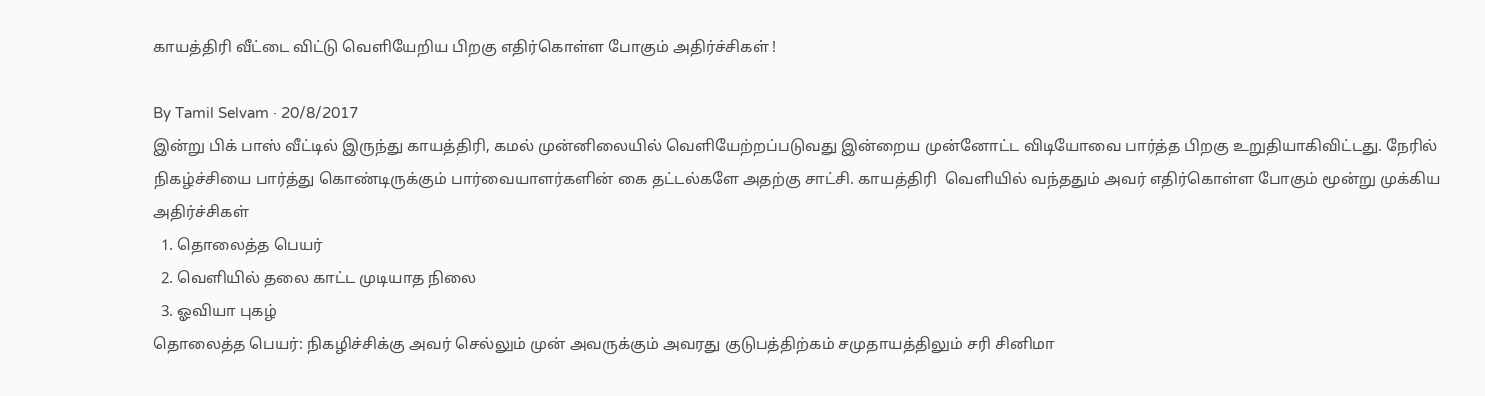காயத்திரி வீட்டை விட்டு வெளியேறிய பிறகு எதிர்கொள்ள போகும் அதிர்ச்சிகள் !

By Tamil Selvam · 20/8/2017
இன்று பிக் பாஸ் வீட்டில் இருந்து காயத்திரி, கமல் முன்னிலையில் வெளியேற்றப்படுவது இன்றைய முன்னோட்ட விடியோவை பார்த்த பிறகு உறுதியாகிவிட்டது. நேரில் நிகழ்ச்சியை பார்த்து கொண்டிருக்கும் பார்வையாளர்களின் கை தட்டல்களே அதற்கு சாட்சி. காயத்திரி  வெளியில் வந்ததும் அவர் எதிர்கொள்ள போகும் மூன்று முக்கிய அதிர்ச்சிகள்
  1. தொலைத்த பெயர்
  2. வெளியில் தலை காட்ட முடியாத நிலை
  3. ஓவியா புகழ்
தொலைத்த பெயர்: நிகழிச்சிக்கு அவர் செல்லும் முன் அவருக்கும் அவரது குடுபத்திற்கம் சமுதாயத்திலும் சரி சினிமா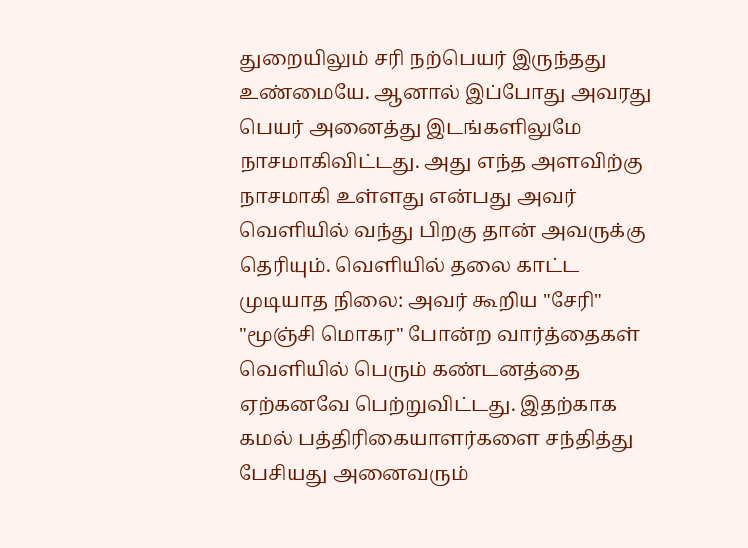துறையிலும் சரி நற்பெயர் இருந்தது உண்மையே. ஆனால் இப்போது அவரது பெயர் அனைத்து இடங்களிலுமே நாசமாகிவிட்டது. அது எந்த அளவிற்கு நாசமாகி உள்ளது என்பது அவர் வெளியில் வந்து பிறகு தான் அவருக்கு தெரியும். வெளியில் தலை காட்ட முடியாத நிலை: அவர் கூறிய "சேரி" "மூஞ்சி மொகர" போன்ற வார்த்தைகள் வெளியில் பெரும் கண்டனத்தை ஏற்கனவே பெற்றுவிட்டது. இதற்காக கமல் பத்திரிகையாளர்களை சந்தித்து பேசியது அனைவரும்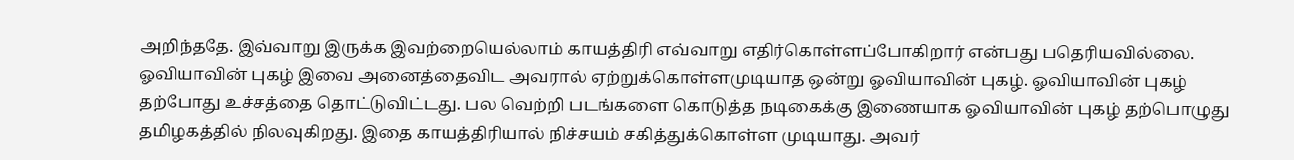அறிந்ததே. இவ்வாறு இருக்க இவற்றையெல்லாம் காயத்திரி எவ்வாறு எதிர்கொள்ளப்போகிறார் என்பது பதெரியவில்லை. ஓவியாவின் புகழ் இவை அனைத்தைவிட அவரால் ஏற்றுக்கொள்ளமுடியாத ஒன்று ஓவியாவின் புகழ். ஓவியாவின் புகழ் தற்போது உச்சத்தை தொட்டுவிட்டது. பல வெற்றி படங்களை கொடுத்த நடிகைக்கு இணையாக ஓவியாவின் புகழ் தற்பொழுது தமிழகத்தில் நிலவுகிறது. இதை காயத்திரியால் நிச்சயம் சகித்துக்கொள்ள முடியாது. அவர்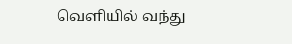வெளியில் வந்து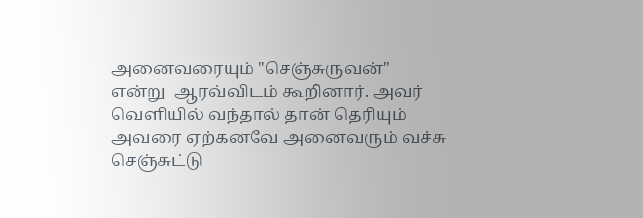அனைவரையும் "செஞ்சுருவன்" என்று  ஆரவ்விடம் கூறினார். அவர் வெளியில் வந்தால் தான் தெரியும் அவரை ஏற்கனவே அனைவரும் வச்சு செஞ்சுட்டு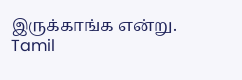இருக்காங்க என்று.
Tamil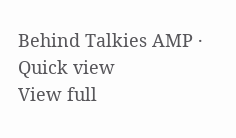Behind Talkies AMP · Quick view
View full